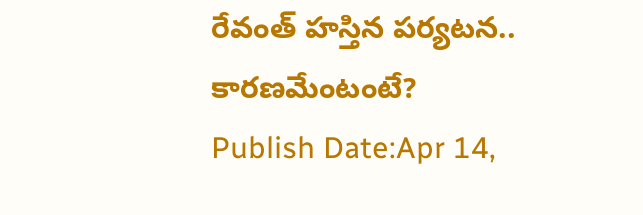రేవంత్ హస్తిన పర్యటన.. కారణమేంటంటే?
Publish Date:Apr 14,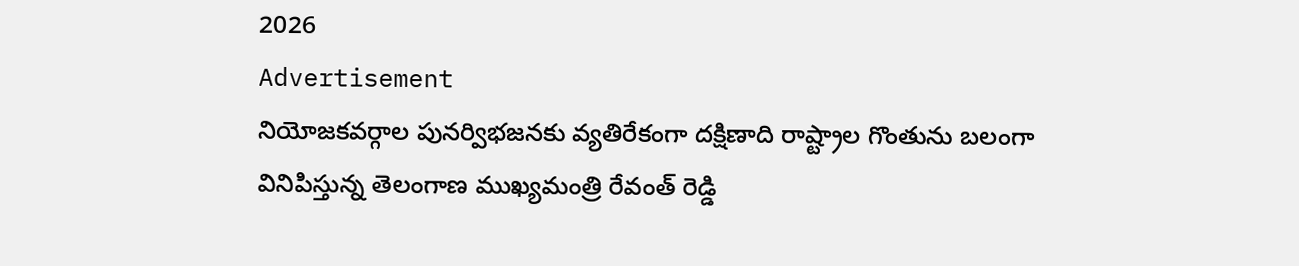2026
Advertisement
నియోజకవర్గాల పునర్విభజనకు వ్యతిరేకంగా దక్షిణాది రాష్ట్రాల గొంతును బలంగా వినిపిస్తున్న తెలంగాణ ముఖ్యమంత్రి రేవంత్ రెడ్డి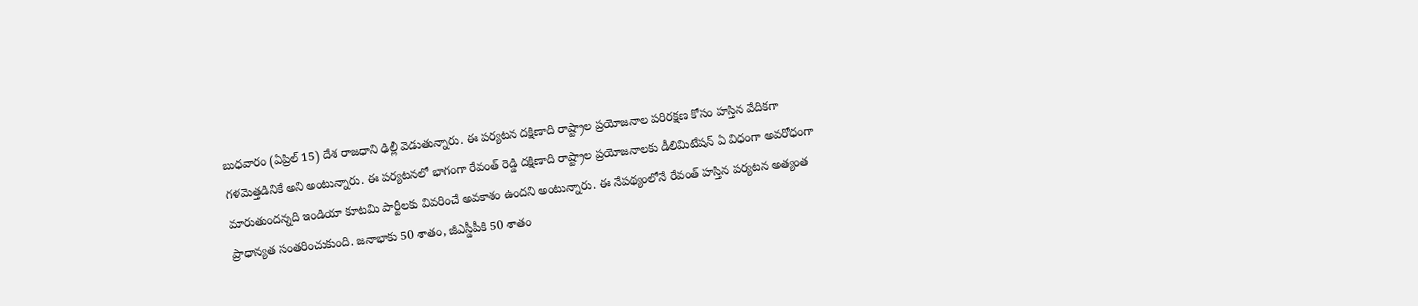బుధవారం (ఏప్రిల్ 15) దేశ రాజధాని ఢిల్లీ వెడుతున్నారు. ఈ పర్యటన దక్షిణాది రాష్ట్రాల ప్రయోజనాల పరిరక్షణ కోసం హస్తిన వేదికగా గళమెత్తడినికే అని అంటున్నారు. ఈ పర్యటనలో భాగంగా రేవంత్ రెడ్డి దక్షిణాది రాష్ట్రాల ప్రయోజనాలకు డీలిమిటేషన్ ఏ విధంగా అవరోధంగా మారుతుందన్నది ఇండియా కూటమి పార్టీలకు వివరించే అవకాశం ఉందని అంటున్నారు. ఈ నేపథ్యంలోనే రేవంత్ హస్తిన పర్యటన అత్యంత ప్రాధాన్యత సంతరించుకుంది. జనాభాకు 50 శాతం, జీఎస్డీపీకి 50 శాతం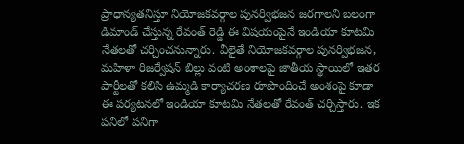ప్రాధాన్యతనిస్తూ నియోజకవర్గాల పునర్విభజన జరగాలని బలంగా డిమాండ్ చేస్తున్న రేవంత్ రెడ్డి ఈ విషయంపైనే ఇండియా కూటమి నేతలతో చర్చించనున్నారు. వీలైతే నియోజకవర్గాల పునర్విభజన, మహిళా రిజర్వేషన్ బిల్లు వంటి అంశాలపై జాతీయ స్థాయిలో ఇతర పార్టీలతో కలిసి ఉమ్మడి కార్యాచరణ రూపొందించే అంశంపై కూడా ఈ పర్యటనలో ఇండియా కూటమి నేతలతో రేవంత్ చర్చిస్తారు. ఇక పనిలో పనిగా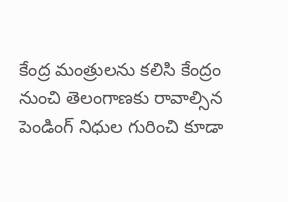కేంద్ర మంత్రులను కలిసి కేంద్రం నుంచి తెలంగాణకు రావాల్సిన పెండింగ్ నిధుల గురించి కూడా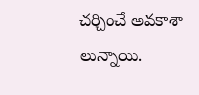చర్చించే అవకాశా లున్నాయి.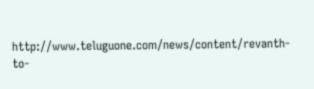http://www.teluguone.com/news/content/revanth-to-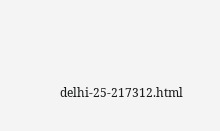delhi-25-217312.html